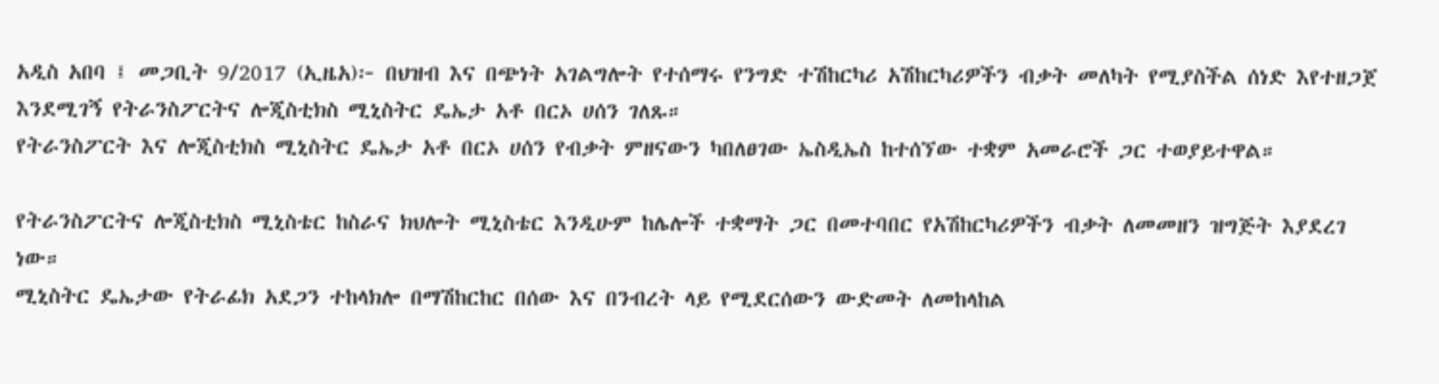አዲስ አበባ ፤ መጋቢት 9/2017 (ኢዜአ)፦ በህዝብ እና በጭነት አገልግሎት የተሰማሩ የንግድ ተሽከርካሪ አሽከርካሪዎችን ብቃት መለካት የሚያስችል ሰነድ እየተዘጋጀ እንደሚገኝ የትራንስፖርትና ሎጂስቲክስ ሚኒስትር ዴኤታ አቶ በርኦ ሀሰን ገለጹ።
የትራንስፖርት እና ሎጂስቲክስ ሚኒስትር ዴኤታ አቶ በርኦ ሀሰን የብቃት ምዘናውን ካበለፀገው ኤስዲኤስ ከተሰኘው ተቋም አመራሮች ጋር ተወያይተዋል።

የትራንስፖርትና ሎጂስቲክስ ሚኒስቴር ከስራና ክህሎት ሚኒስቴር እንዲሁም ከሌሎች ተቋማት ጋር በመተባበር የአሽከርካሪዎችን ብቃት ለመመዘን ዝግጅት እያደረገ ነው።
ሚኒስትር ዴኤታው የትራፊክ አደጋን ተከላክሎ በማሽከርከር በሰው እና በንብረት ላይ የሚደርሰውን ውድመት ለመከላከል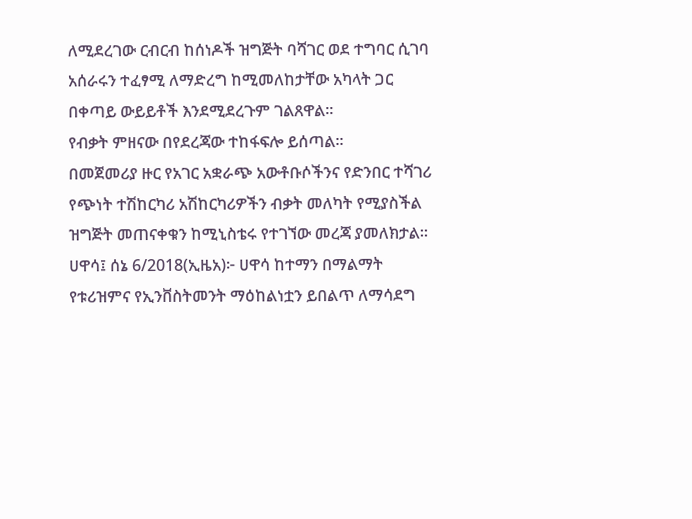ለሚደረገው ርብርብ ከሰነዶች ዝግጅት ባሻገር ወደ ተግባር ሲገባ አሰራሩን ተፈፃሚ ለማድረግ ከሚመለከታቸው አካላት ጋር በቀጣይ ውይይቶች እንደሚደረጉም ገልጸዋል።
የብቃት ምዘናው በየደረጃው ተከፋፍሎ ይሰጣል።
በመጀመሪያ ዙር የአገር አቋራጭ አውቶቡሶችንና የድንበር ተሻገሪ የጭነት ተሽከርካሪ አሽከርካሪዎችን ብቃት መለካት የሚያስችል ዝግጅት መጠናቀቁን ከሚኒስቴሩ የተገኘው መረጃ ያመለክታል።
ሀዋሳ፤ ሰኔ 6/2018(ኢዜአ)፦ ሀዋሳ ከተማን በማልማት የቱሪዝምና የኢንቨስትመንት ማዕከልነቷን ይበልጥ ለማሳደግ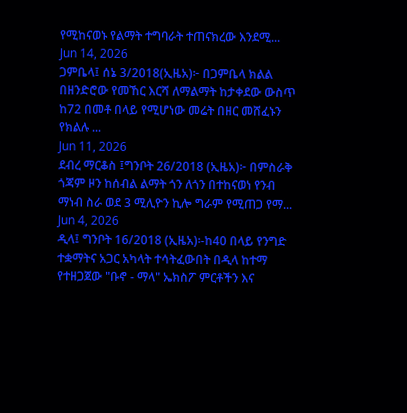የሚከናወኑ የልማት ተግባራት ተጠናክረው እንደሚ...
Jun 14, 2026
ጋምቤላ፤ ሰኔ 3/2018(ኢዜአ)፦ በጋምቤላ ክልል በዘንድሮው የመኸር እርሻ ለማልማት ከታቀደው ውስጥ ከ72 በመቶ በላይ የሚሆነው መሬት በዘር መሸፈኑን የክልሉ ...
Jun 11, 2026
ደብረ ማርቆስ ፤ግንቦት 26/2018 (ኢዜአ)፦ በምስራቅ ጎጃም ዞን ከሰብል ልማት ጎን ለጎን በተከናወነ የንብ ማነብ ስራ ወደ 3 ሚሊዮን ኪሎ ግራም የሚጠጋ የማ...
Jun 4, 2026
ዲላ፤ ግንቦት 16/2018 (ኢዜአ)፡-ከ40 በላይ የንግድ ተቋማትና አጋር አካላት ተሳትፈውበት በዲላ ከተማ የተዘጋጀው "ቡኖ - ማላ" ኤክስፖ ምርቶችን እና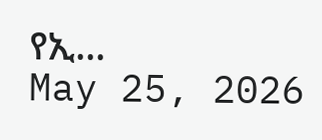የኢ...
May 25, 2026